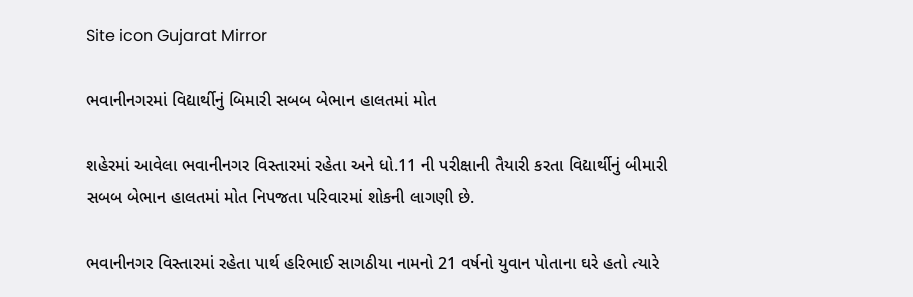Site icon Gujarat Mirror

ભવાનીનગરમાં વિદ્યાર્થીનું બિમારી સબબ બેભાન હાલતમાં મોત

શહેરમાં આવેલા ભવાનીનગર વિસ્તારમાં રહેતા અને ધો.11 ની પરીક્ષાની તૈયારી કરતા વિદ્યાર્થીનું બીમારી સબબ બેભાન હાલતમાં મોત નિપજતા પરિવારમાં શોકની લાગણી છે.

ભવાનીનગર વિસ્તારમાં રહેતા પાર્થ હરિભાઈ સાગઠીયા નામનો 21 વર્ષનો યુવાન પોતાના ઘરે હતો ત્યારે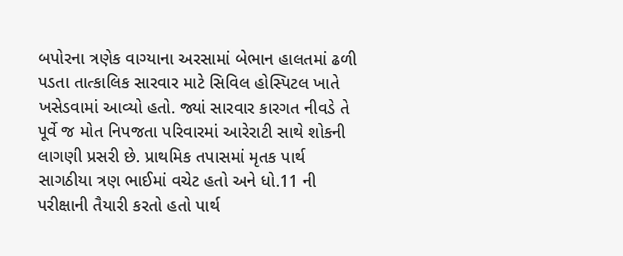બપોરના ત્રણેક વાગ્યાના અરસામાં બેભાન હાલતમાં ઢળી પડતા તાત્કાલિક સારવાર માટે સિવિલ હોસ્પિટલ ખાતે ખસેડવામાં આવ્યો હતો. જ્યાં સારવાર કારગત નીવડે તે પૂર્વે જ મોત નિપજતા પરિવારમાં આરેરાટી સાથે શોકની લાગણી પ્રસરી છે. પ્રાથમિક તપાસમાં મૃતક પાર્થ સાગઠીયા ત્રણ ભાઈમાં વચેટ હતો અને ધો.11 ની પરીક્ષાની તૈયારી કરતો હતો પાર્થ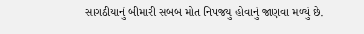સાગઠીયાનું બીમારી સબબ મોત નિપજયુ હોવાનું જાણવા મળ્યું છે.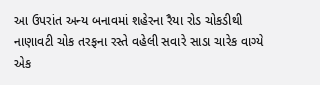આ ઉપરાંત અન્ય બનાવમાં શહેરના રૈયા રોડ ચોકડીથી નાણાવટી ચોક તરફના રસ્તે વહેલી સવારે સાડા ચારેક વાગ્યે એક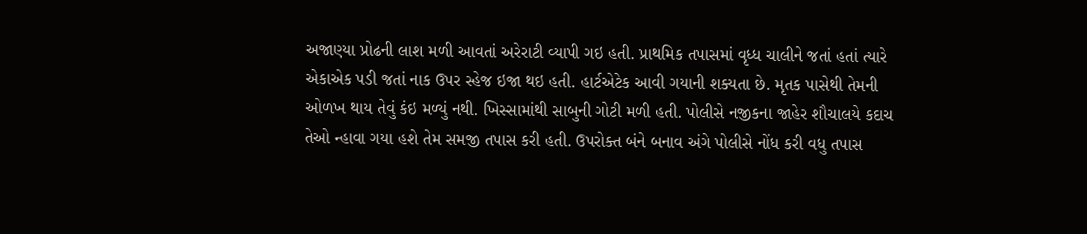અજાણ્યા પ્રોઢની લાશ મળી આવતાં અરેરાટી વ્યાપી ગઇ હતી. પ્રાથમિક તપાસમાં વૃધ્ધ ચાલીને જતાં હતાં ત્યારે એકાએક પડી જતાં નાક ઉપર સ્હેજ ઇજા થઇ હતી. હાર્ટએટેક આવી ગયાની શક્યતા છે. મૃતક પાસેથી તેમની ઓળખ થાય તેવું કંઇ મળ્યું નથી. ખિસ્સામાંથી સાબુની ગોટી મળી હતી. પોલીસે નજીકના જાહેર શૌચાલયે કદાચ તેઓ ન્હાવા ગયા હશે તેમ સમજી તપાસ કરી હતી. ઉપરોક્ત બંને બનાવ અંગે પોલીસે નોંધ કરી વધુ તપાસ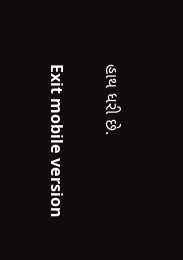હાથ ધરી છે.

Exit mobile version